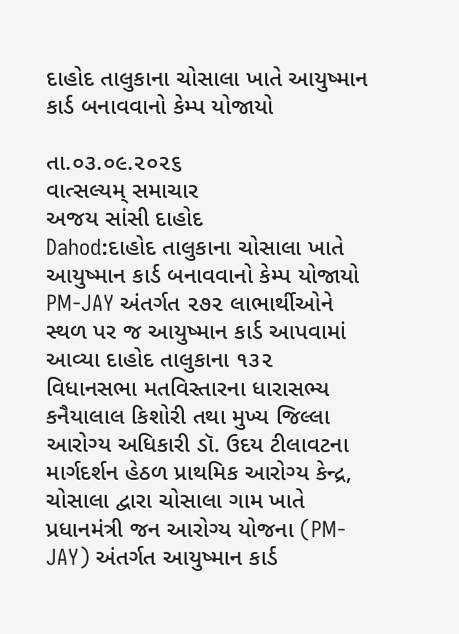દાહોદ તાલુકાના ચોસાલા ખાતે આયુષ્માન કાર્ડ બનાવવાનો કેમ્પ યોજાયો

તા.૦૩.૦૯.૨૦૨૬
વાત્સલ્યમ્ સમાચાર
અજય સાંસી દાહોદ
Dahod:દાહોદ તાલુકાના ચોસાલા ખાતે આયુષ્માન કાર્ડ બનાવવાનો કેમ્પ યોજાયો
PM-JAY અંતર્ગત ૨૭૨ લાભાર્થીઓને સ્થળ પર જ આયુષ્માન કાર્ડ આપવામાં આવ્યા દાહોદ તાલુકાના ૧૩૨ વિધાનસભા મતવિસ્તારના ધારાસભ્ય કનૈયાલાલ કિશોરી તથા મુખ્ય જિલ્લા આરોગ્ય અધિકારી ડૉ. ઉદય ટીલાવટના માર્ગદર્શન હેઠળ પ્રાથમિક આરોગ્ય કેન્દ્ર, ચોસાલા દ્વારા ચોસાલા ગામ ખાતે પ્રધાનમંત્રી જન આરોગ્ય યોજના (PM-JAY) અંતર્ગત આયુષ્માન કાર્ડ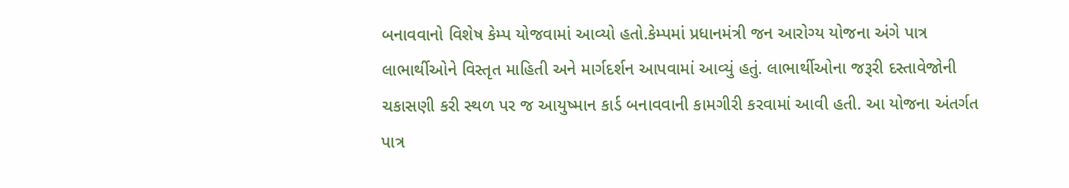બનાવવાનો વિશેષ કેમ્પ યોજવામાં આવ્યો હતો.કેમ્પમાં પ્રધાનમંત્રી જન આરોગ્ય યોજના અંગે પાત્ર લાભાર્થીઓને વિસ્તૃત માહિતી અને માર્ગદર્શન આપવામાં આવ્યું હતું. લાભાર્થીઓના જરૂરી દસ્તાવેજોની ચકાસણી કરી સ્થળ પર જ આયુષ્માન કાર્ડ બનાવવાની કામગીરી કરવામાં આવી હતી. આ યોજના અંતર્ગત પાત્ર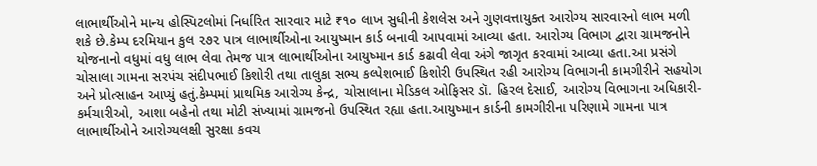લાભાર્થીઓને માન્ય હોસ્પિટલોમાં નિર્ધારિત સારવાર માટે ₹૧૦ લાખ સુધીની કેશલેસ અને ગુણવત્તાયુક્ત આરોગ્ય સારવારનો લાભ મળી શકે છે.કેમ્પ દરમિયાન કુલ ૨૭૨ પાત્ર લાભાર્થીઓના આયુષ્માન કાર્ડ બનાવી આપવામાં આવ્યા હતા. આરોગ્ય વિભાગ દ્વારા ગ્રામજનોને યોજનાનો વધુમાં વધુ લાભ લેવા તેમજ પાત્ર લાભાર્થીઓના આયુષ્માન કાર્ડ કઢાવી લેવા અંગે જાગૃત કરવામાં આવ્યા હતા.આ પ્રસંગે ચોસાલા ગામના સરપંચ સંદીપભાઈ કિશોરી તથા તાલુકા સભ્ય કલ્પેશભાઈ કિશોરી ઉપસ્થિત રહી આરોગ્ય વિભાગની કામગીરીને સહયોગ અને પ્રોત્સાહન આપ્યું હતું.કેમ્પમાં પ્રાથમિક આરોગ્ય કેન્દ્ર, ચોસાલાના મેડિકલ ઓફિસર ડૉ. હિરલ દેસાઈ, આરોગ્ય વિભાગના અધિકારી-કર્મચારીઓ, આશા બહેનો તથા મોટી સંખ્યામાં ગ્રામજનો ઉપસ્થિત રહ્યા હતા.આયુષ્માન કાર્ડની કામગીરીના પરિણામે ગામના પાત્ર લાભાર્થીઓને આરોગ્યલક્ષી સુરક્ષા કવચ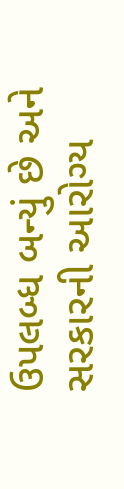ઉપલબ્ધ બન્યું છે અને સરકારની આરોગ્ય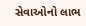સેવાઓનો લાભ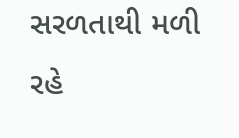સરળતાથી મળી રહે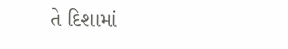તે દિશામાં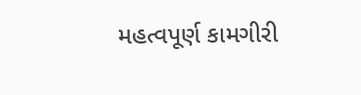મહત્વપૂર્ણ કામગીરી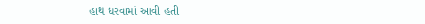હાથ ધરવામાં આવી હતી